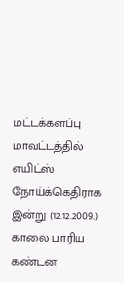மட்டக்களப்பு மாவட்டத்தில் எயிட்ஸ் நோய்க்கெதிராக இன்று (12.12.2009.) காலை பாரிய கண்டன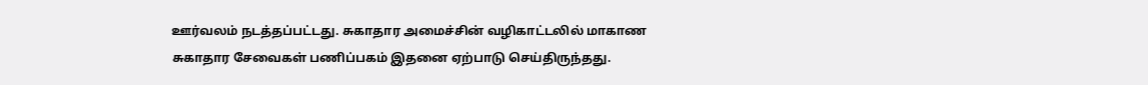ஊர்வலம் நடத்தப்பட்டது. சுகாதார அமைச்சின் வழிகாட்டலில் மாகாண சுகாதார சேவைகள் பணிப்பகம் இதனை ஏற்பாடு செய்திருந்தது.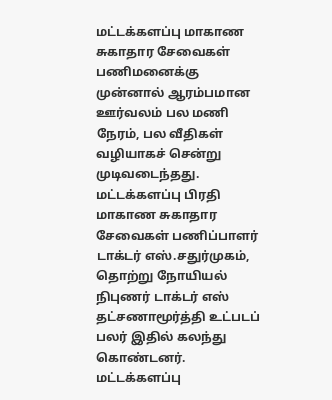மட்டக்களப்பு மாகாண சுகாதார சேவைகள் பணிமனைக்கு முன்னால் ஆரம்பமான ஊர்வலம் பல மணி நேரம், பல வீதிகள் வழியாகச் சென்று முடிவடைந்தது.
மட்டக்களப்பு பிரதி மாகாண சுகாதார சேவைகள் பணிப்பாளர் டாக்டர் எஸ்.சதுர்முகம், தொற்று நோயியல் நிபுணர் டாக்டர் எஸ் தட்சணாமூர்த்தி உட்படப் பலர் இதில் கலந்து கொண்டனர்.
மட்டக்களப்பு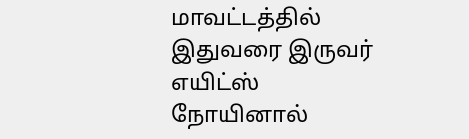மாவட்டத்தில் இதுவரை இருவர் எயிட்ஸ் நோயினால்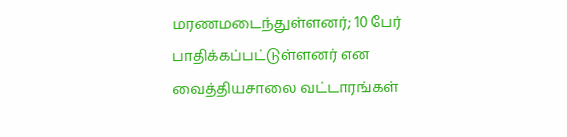மரணமடைந்துள்ளனர்; 10 பேர் பாதிக்கப்பட்டுள்ளனர் என வைத்தியசாலை வட்டாரங்கள்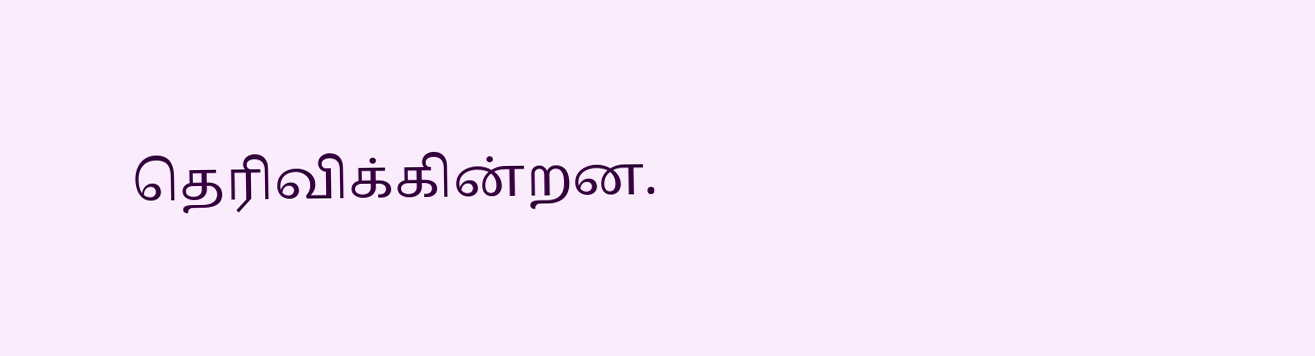தெரிவிக்கின்றன.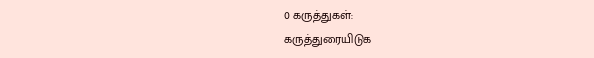0 கருத்துகள்:
கருத்துரையிடுக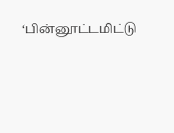‘பின்னூட்டமிட்டு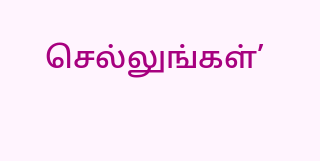செல்லுங்கள்’